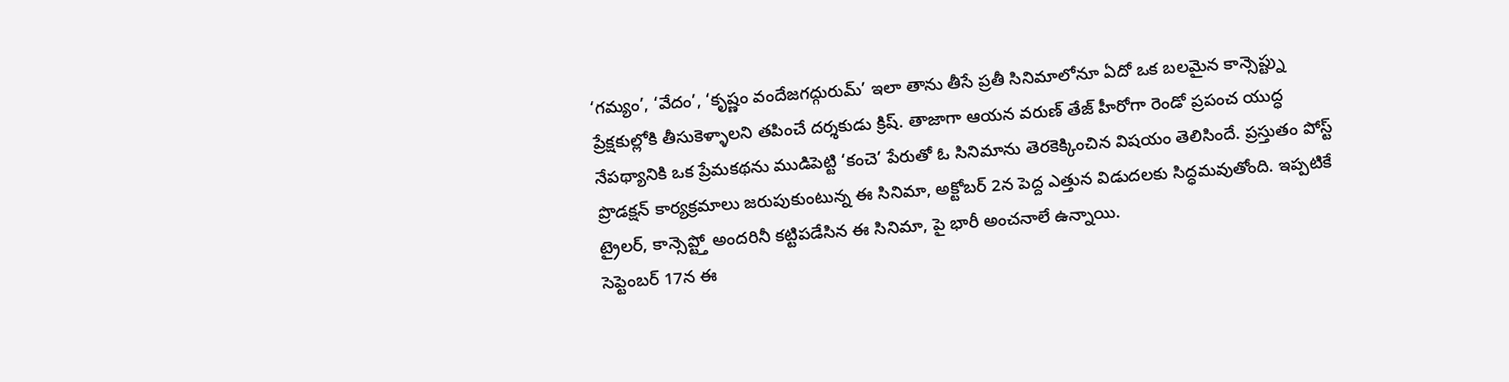‘గమ్యం’, ‘వేదం’, ‘కృష్ణం వందేజగద్గురుమ్’ ఇలా తాను తీసే ప్రతీ సినిమాలోనూ ఏదో ఒక బలమైన కాన్సెప్ట్ను ప్రేక్షకుల్లోకి తీసుకెళ్ళాలని తపించే దర్శకుడు క్రిష్. తాజాగా ఆయన వరుణ్ తేజ్ హీరోగా రెండో ప్రపంచ యుద్ధ నేపథ్యానికి ఒక ప్రేమకథను ముడిపెట్టి ‘కంచె’ పేరుతో ఓ సినిమాను తెరకెక్కించిన విషయం తెలిసిందే. ప్రస్తుతం పోస్ట్ ప్రొడక్షన్ కార్యక్రమాలు జరుపుకుంటున్న ఈ సినిమా, అక్టోబర్ 2న పెద్ద ఎత్తున విడుదలకు సిద్ధమవుతోంది. ఇప్పటికే ట్రైలర్, కాన్సెప్ట్తో అందరినీ కట్టిపడేసిన ఈ సినిమా, పై భారీ అంచనాలే ఉన్నాయి.
సెప్టెంబర్ 17న ఈ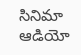సినిమా ఆడియో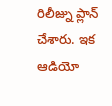రిలీజ్ను ప్లాన్ చేశారు. ఇక ఆడియో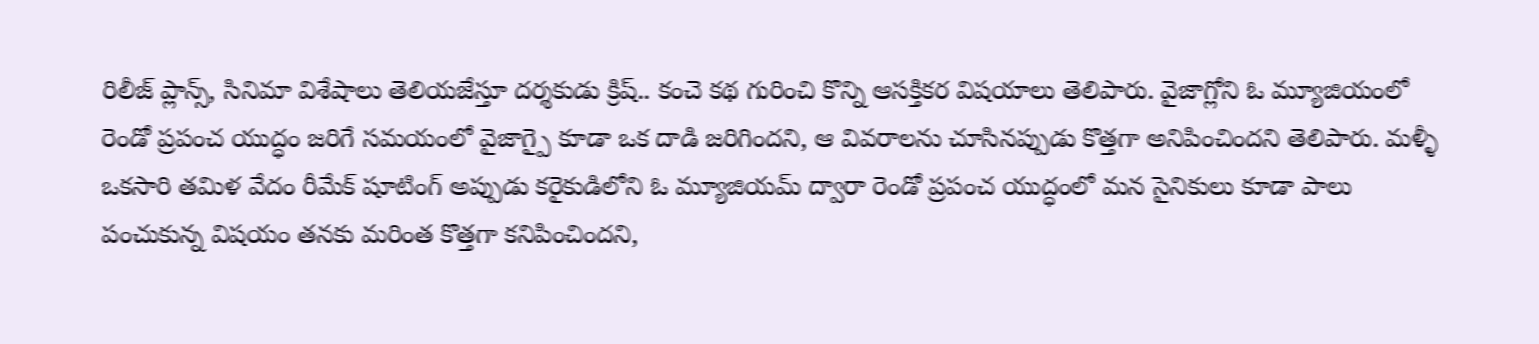రిలీజ్ ప్లాన్స్, సినిమా విశేషాలు తెలియజేస్తూ దర్శకుడు క్రిష్.. కంచె కథ గురించి కొన్ని ఆసక్తికర విషయాలు తెలిపారు. వైజాగ్లోని ఓ మ్యూజియంలో రెండో ప్రపంచ యుద్ధం జరిగే సమయంలో వైజాగ్పై కూడా ఒక దాడి జరిగిందని, ఆ వివరాలను చూసినప్పుడు కొత్తగా అనిపించిందని తెలిపారు. మళ్ళీ ఒకసారి తమిళ వేదం రీమేక్ షూటింగ్ అప్పుడు కరైకుడిలోని ఓ మ్యూజియమ్ ద్వారా రెండో ప్రపంచ యుద్ధంలో మన సైనికులు కూడా పాలు పంచుకున్న విషయం తనకు మరింత కొత్తగా కనిపించిందని,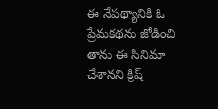ఈ నేపథ్యానికి ఓ ప్రేమకథను జోడించి తాను ఈ సినిమా చేశానని క్రిష్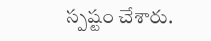స్పష్టం చేశారు.